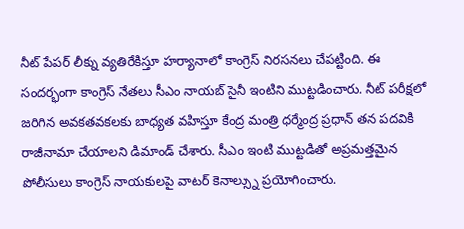నీట్ పేపర్ లీక్ను వ్యతిరేకిస్తూ హర్యానాలో కాంగ్రెస్ నిరసనలు చేపట్టింది. ఈ సందర్భంగా కాంగ్రెస్ నేతలు సీఎం నాయబ్ సైనీ ఇంటిని ముట్టడించారు. నీట్ పరీక్షలో జరిగిన అవకతవకలకు బాధ్యత వహిస్తూ కేంద్ర మంత్రి ధర్మేంద్ర ప్రధాన్ తన పదవికి రాజీనామా చేయాలని డిమాండ్ చేశారు. సీఎం ఇంటి ముట్టడితో అప్రమత్తమైన పోలీసులు కాంగ్రెస్ నాయకులపై వాటర్ కెనాల్స్ను ప్రయోగించారు.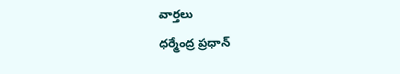వార్తలు
ధర్మేంద్ర ప్రధాన్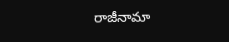రాజీనామా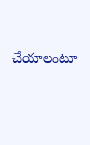చేయాలంటూ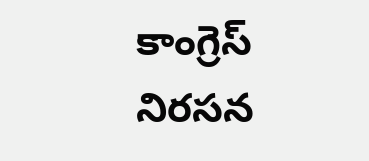కాంగ్రెస్ నిరసన